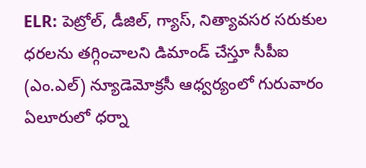ELR: పెట్రోల్, డీజిల్, గ్యాస్, నిత్యావసర సరుకుల ధరలను తగ్గించాలని డిమాండ్ చేస్తూ సీపీఐ (ఎం.ఎల్) న్యూడెమోక్రసీ ఆధ్వర్యంలో గురువారం ఏలూరులో ధర్నా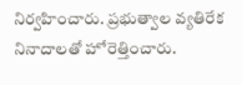నిర్వహించారు. ప్రభుత్వాల వ్యతిరేక నినాదాలతో హోరెత్తించారు.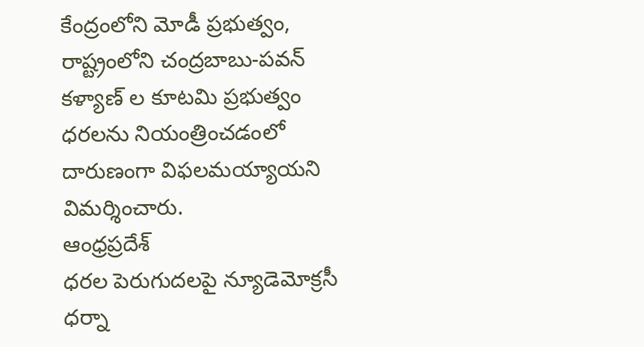కేంద్రంలోని మోడీ ప్రభుత్వం, రాష్ట్రంలోని చంద్రబాబు-పవన్ కళ్యాణ్ ల కూటమి ప్రభుత్వం ధరలను నియంత్రించడంలో దారుణంగా విఫలమయ్యాయని విమర్శించారు.
ఆంధ్రప్రదేశ్
ధరల పెరుగుదలపై న్యూడెమోక్రసీ ధర్నా